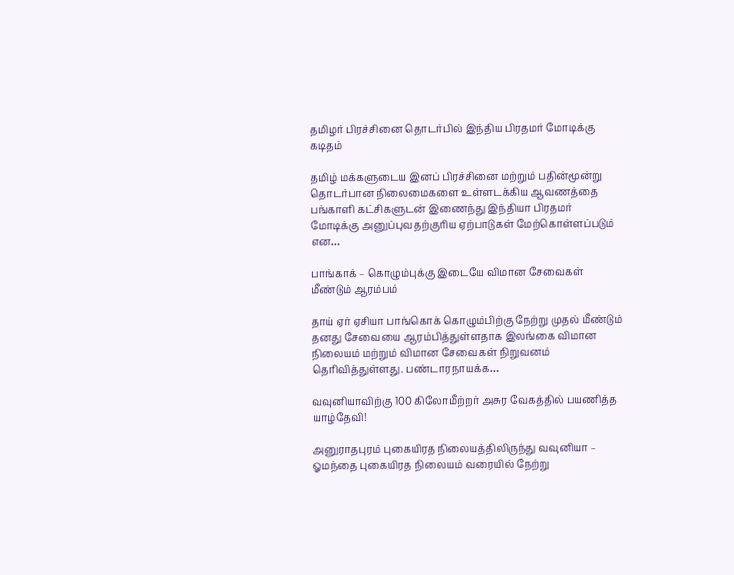தமிழர் பிரச்சினை தொடர்பில் இந்திய பிரதமர் மோடிக்கு கடிதம்

தமிழ் மக்களுடைய இனப் பிரச்சினை மற்றும் பதின்மூன்று தொடர்பான நிலைமைகளை உள்ளடக்கிய ஆவணத்தை பங்காளி கட்சிகளுடன் இணைந்து இந்தியா பிரதமர் மோடிக்கு அனுப்புவதற்குரிய ஏற்பாடுகள் மேற்கொள்ளப்படும் என…

பாங்காக் – கொழும்புக்கு இடையே விமான சேவைகள் மீண்டும் ஆரம்பம்

தாய் ஏர் ஏசியா பாங்கொக் கொழும்பிற்கு நேற்று முதல் மீண்டும் தனது சேவையை ஆரம்பித்துள்ளதாக இலங்கை விமான நிலையம் மற்றும் விமான சேவைகள் நிறுவனம் தெரிவித்துள்ளது. பண்டாரநாயக்க…

வவுனியாவிற்கு 100 கிலோமீற்றர் அசுர வேகத்தில் பயணித்த யாழ்தேவி!

அனுராதபுரம் புகையிரத நிலையத்திலிருந்து வவுனியா – ஓமந்தை புகையிரத நிலையம் வரையில் நேற்று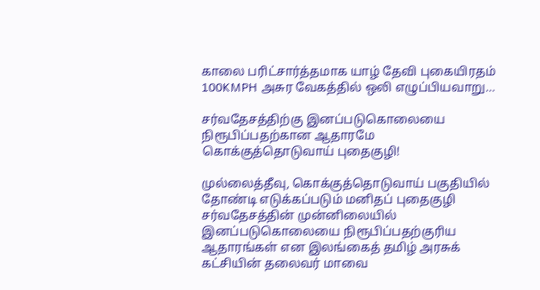காலை பரிட்சார்த்தமாக யாழ் தேவி புகையிரதம் 100KMPH அசுர வேகத்தில் ஒலி எழுப்பியவாறு…

சர்வதேசத்திற்கு இனப்படுகொலையை நிரூபிப்பதற்கான ஆதாரமே கொக்குத்தொடுவாய் புதைகுழி!

முல்லைத்தீவு, கொக்குத்தொடுவாய் பகுதியில் தோண்டி எடுக்கப்படும் மனிதப் புதைகுழி சர்வதேசத்தின் முன்னிலையில் இனப்படுகொலையை நிரூபிப்பதற்குரிய ஆதாரங்கள் என இலங்கைத் தமிழ் அரசுக் கட்சியின் தலைவர் மாவை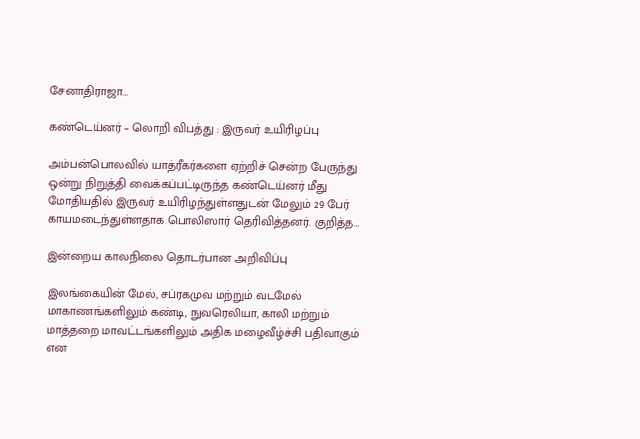சேனாதிராஜா…

கண்டெய்னர் – லொறி விபத்து : இருவர் உயிரிழப்பு

அம்பன்பொலவில் யாத்ரீகர்களை ஏற்றிச் சென்ற பேருந்து ஒன்று நிறுத்தி வைக்கப்பட்டிருந்த கண்டெய்னர் மீது மோதியதில் இருவர் உயிரிழந்துள்ளதுடன் மேலும் 29 பேர் காயமடைந்துள்ளதாக பொலிஸார் தெரிவித்தனர். குறித்த…

இன்றைய காலநிலை தொடர்பான அறிவிப்பு

இலங்கையின் மேல், சப்ரகமுவ மற்றும் வடமேல் மாகாணங்களிலும் கண்டி, நுவரெலியா, காலி மற்றும் மாத்தறை மாவட்டங்களிலும் அதிக மழைவீழ்ச்சி பதிவாகும் என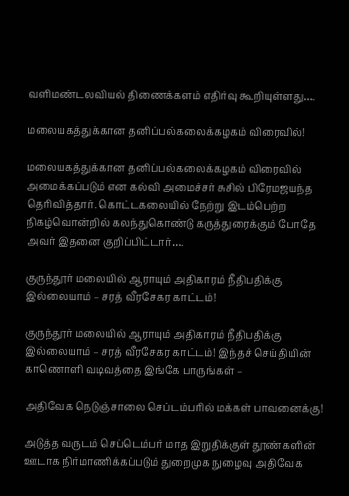வளிமண்டலவியல் திணைக்களம் எதிர்வு கூறியுள்ளது….

மலையகத்துக்கான தனிப்பல்கலைக்கழகம் விரைவில்!

மலையகத்துக்கான தனிப்பல்கலைக்கழகம் விரைவில் அமைக்கப்படும் என கல்வி அமைச்சர் சுசில் பிரேமஜயந்த தெரிவித்தார். கொட்டகலையில் நேற்று இடம்பெற்ற நிகழ்வொன்றில் கலந்துகொண்டு கருத்துரைக்கும் போதே அவர் இதனை குறிப்பிட்டார்….

குருந்தூர் மலையில் ஆராயும் அதிகாரம் நீதிபதிக்கு இல்லையாம் – சரத் வீரசேகர காட்டம்!

குருந்தூர் மலையில் ஆராயும் அதிகாரம் நீதிபதிக்கு இல்லையாம் – சரத் வீரசேகர காட்டம்! இந்தச் செய்தியின் காணொளி வடிவத்தை இங்கே பாருங்கள் –

அதிவேக நெடுஞ்சாலை செப்டம்பரில் மக்கள் பாவனைக்கு!

அடுத்த வருடம் செப்டெம்பர் மாத இறுதிக்குள் தூண்களின் ஊடாக நிர்மாணிக்கப்படும் துறைமுக நுழைவு அதிவேக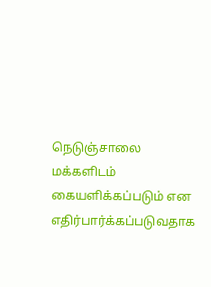நெடுஞ்சாலை மக்களிடம் கையளிக்கப்படும் என எதிர்பார்க்கப்படுவதாக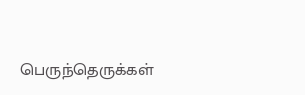பெருந்தெருக்கள்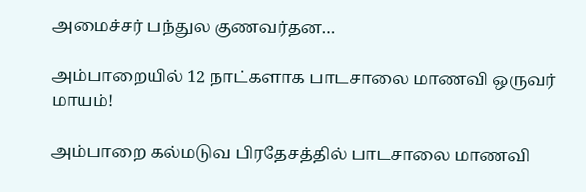அமைச்சர் பந்துல குணவர்தன…

அம்பாறையில் 12 நாட்களாக பாடசாலை மாணவி ஒருவர் மாயம்!

அம்பாறை கல்மடுவ பிரதேசத்தில் பாடசாலை மாணவி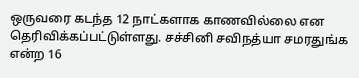ஒருவரை கடந்த 12 நாட்களாக காணவில்லை என தெரிவிக்கப்பட்டுள்ளது. சச்சினி சவிநத்யா சமரதுங்க என்ற 16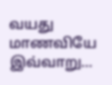வயது மாணவியே இவ்வாறு…